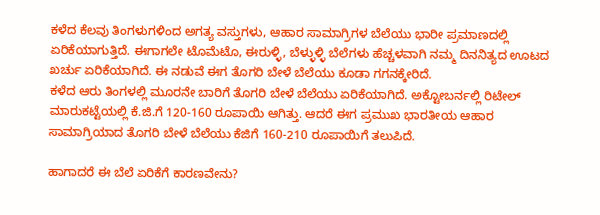ಕಳೆದ ಕೆಲವು ತಿಂಗಳುಗಳಿಂದ ಅಗತ್ಯ ವಸ್ತುಗಳು, ಆಹಾರ ಸಾಮಾಗ್ರಿಗಳ ಬೆಲೆಯು ಭಾರೀ ಪ್ರಮಾಣದಲ್ಲಿ ಏರಿಕೆಯಾಗುತ್ತಿದೆ. ಈಗಾಗಲೇ ಟೊಮೆಟೊ, ಈರುಳ್ಳಿ, ಬೆಳ್ಳುಳ್ಳಿ ಬೆಲೆಗಳು ಹೆಚ್ಚಳವಾಗಿ ನಮ್ಮ ದಿನನಿತ್ಯದ ಊಟದ ಖರ್ಚು ಏರಿಕೆಯಾಗಿದೆ. ಈ ನಡುವೆ ಈಗ ತೊಗರಿ ಬೇಳೆ ಬೆಲೆಯು ಕೂಡಾ ಗಗನಕ್ಕೇರಿದೆ.
ಕಳೆದ ಆರು ತಿಂಗಳಲ್ಲಿ ಮೂರನೇ ಬಾರಿಗೆ ತೊಗರಿ ಬೇಳೆ ಬೆಲೆಯು ಏರಿಕೆಯಾಗಿದೆ. ಅಕ್ಟೋಬರ್ನಲ್ಲಿ ರಿಟೇಲ್ ಮಾರುಕಟ್ಟೆಯಲ್ಲಿ ಕೆ.ಜಿ.ಗೆ 120-160 ರೂಪಾಯಿ ಆಗಿತ್ತು. ಆದರೆ ಈಗ ಪ್ರಮುಖ ಭಾರತೀಯ ಆಹಾರ ಸಾಮಾಗ್ರಿಯಾದ ತೊಗರಿ ಬೇಳೆ ಬೆಲೆಯು ಕೆಜಿಗೆ 160-210 ರೂಪಾಯಿಗೆ ತಲುಪಿದೆ.

ಹಾಗಾದರೆ ಈ ಬೆಲೆ ಏರಿಕೆಗೆ ಕಾರಣವೇನು?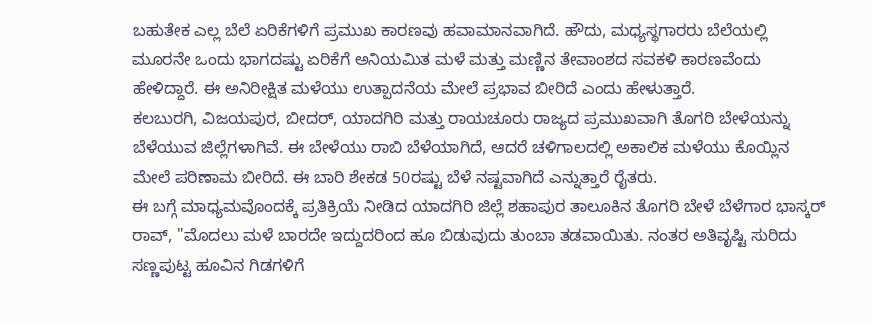ಬಹುತೇಕ ಎಲ್ಲ ಬೆಲೆ ಏರಿಕೆಗಳಿಗೆ ಪ್ರಮುಖ ಕಾರಣವು ಹವಾಮಾನವಾಗಿದೆ. ಹೌದು, ಮಧ್ಯಸ್ಥಗಾರರು ಬೆಲೆಯಲ್ಲಿ ಮೂರನೇ ಒಂದು ಭಾಗದಷ್ಟು ಏರಿಕೆಗೆ ಅನಿಯಮಿತ ಮಳೆ ಮತ್ತು ಮಣ್ಣಿನ ತೇವಾಂಶದ ಸವಕಳಿ ಕಾರಣವೆಂದು ಹೇಳಿದ್ದಾರೆ. ಈ ಅನಿರೀಕ್ಷಿತ ಮಳೆಯು ಉತ್ಪಾದನೆಯ ಮೇಲೆ ಪ್ರಭಾವ ಬೀರಿದೆ ಎಂದು ಹೇಳುತ್ತಾರೆ.
ಕಲಬುರಗಿ, ವಿಜಯಪುರ, ಬೀದರ್, ಯಾದಗಿರಿ ಮತ್ತು ರಾಯಚೂರು ರಾಜ್ಯದ ಪ್ರಮುಖವಾಗಿ ತೊಗರಿ ಬೇಳೆಯನ್ನು ಬೆಳೆಯುವ ಜಿಲ್ಲೆಗಳಾಗಿವೆ. ಈ ಬೇಳೆಯು ರಾಬಿ ಬೆಳೆಯಾಗಿದೆ, ಆದರೆ ಚಳಿಗಾಲದಲ್ಲಿ ಅಕಾಲಿಕ ಮಳೆಯು ಕೊಯ್ಲಿನ ಮೇಲೆ ಪರಿಣಾಮ ಬೀರಿದೆ. ಈ ಬಾರಿ ಶೇಕಡ 50ರಷ್ಟು ಬೆಳೆ ನಷ್ಟವಾಗಿದೆ ಎನ್ನುತ್ತಾರೆ ರೈತರು.
ಈ ಬಗ್ಗೆ ಮಾಧ್ಯಮವೊಂದಕ್ಕೆ ಪ್ರತಿಕ್ರಿಯೆ ನೀಡಿದ ಯಾದಗಿರಿ ಜಿಲ್ಲೆ ಶಹಾಪುರ ತಾಲೂಕಿನ ತೊಗರಿ ಬೇಳೆ ಬೆಳೆಗಾರ ಭಾಸ್ಕರ್ ರಾವ್, "ಮೊದಲು ಮಳೆ ಬಾರದೇ ಇದ್ದುದರಿಂದ ಹೂ ಬಿಡುವುದು ತುಂಬಾ ತಡವಾಯಿತು. ನಂತರ ಅತಿವೃಷ್ಟಿ ಸುರಿದು ಸಣ್ಣಪುಟ್ಟ ಹೂವಿನ ಗಿಡಗಳಿಗೆ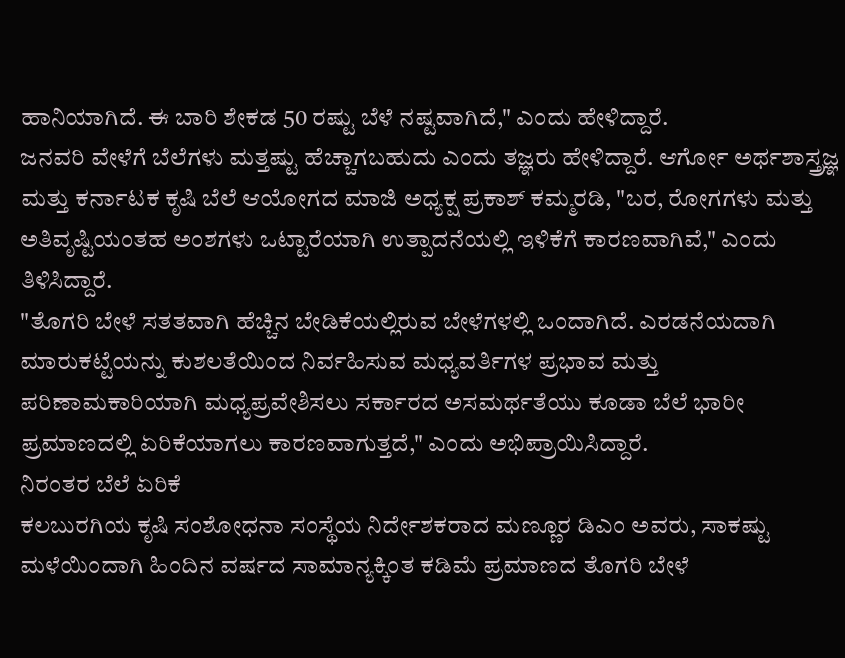ಹಾನಿಯಾಗಿದೆ. ಈ ಬಾರಿ ಶೇಕಡ 50 ರಷ್ಟು ಬೆಳೆ ನಷ್ಟವಾಗಿದೆ," ಎಂದು ಹೇಳಿದ್ದಾರೆ.
ಜನವರಿ ವೇಳೆಗೆ ಬೆಲೆಗಳು ಮತ್ತಷ್ಟು ಹೆಚ್ಚಾಗಬಹುದು ಎಂದು ತಜ್ಞರು ಹೇಳಿದ್ದಾರೆ. ಆರ್ಗೋ ಅರ್ಥಶಾಸ್ತ್ರಜ್ಞ ಮತ್ತು ಕರ್ನಾಟಕ ಕೃಷಿ ಬೆಲೆ ಆಯೋಗದ ಮಾಜಿ ಅಧ್ಯಕ್ಷ ಪ್ರಕಾಶ್ ಕಮ್ಮರಡಿ, "ಬರ, ರೋಗಗಳು ಮತ್ತು ಅತಿವೃಷ್ಟಿಯಂತಹ ಅಂಶಗಳು ಒಟ್ಟಾರೆಯಾಗಿ ಉತ್ಪಾದನೆಯಲ್ಲಿ ಇಳಿಕೆಗೆ ಕಾರಣವಾಗಿವೆ," ಎಂದು ತಿಳಿಸಿದ್ದಾರೆ.
"ತೊಗರಿ ಬೇಳೆ ಸತತವಾಗಿ ಹೆಚ್ಚಿನ ಬೇಡಿಕೆಯಲ್ಲಿರುವ ಬೇಳೆಗಳಲ್ಲಿ ಒಂದಾಗಿದೆ. ಎರಡನೆಯದಾಗಿ ಮಾರುಕಟ್ಟೆಯನ್ನು ಕುಶಲತೆಯಿಂದ ನಿರ್ವಹಿಸುವ ಮಧ್ಯವರ್ತಿಗಳ ಪ್ರಭಾವ ಮತ್ತು ಪರಿಣಾಮಕಾರಿಯಾಗಿ ಮಧ್ಯಪ್ರವೇಶಿಸಲು ಸರ್ಕಾರದ ಅಸಮರ್ಥತೆಯು ಕೂಡಾ ಬೆಲೆ ಭಾರೀ ಪ್ರಮಾಣದಲ್ಲಿ ಏರಿಕೆಯಾಗಲು ಕಾರಣವಾಗುತ್ತದೆ," ಎಂದು ಅಭಿಪ್ರಾಯಿಸಿದ್ದಾರೆ.
ನಿರಂತರ ಬೆಲೆ ಏರಿಕೆ
ಕಲಬುರಗಿಯ ಕೃಷಿ ಸಂಶೋಧನಾ ಸಂಸ್ಥೆಯ ನಿರ್ದೇಶಕರಾದ ಮಣ್ಣೂರ ಡಿಎಂ ಅವರು, ಸಾಕಷ್ಟು ಮಳೆಯಿಂದಾಗಿ ಹಿಂದಿನ ವರ್ಷದ ಸಾಮಾನ್ಯಕ್ಕಿಂತ ಕಡಿಮೆ ಪ್ರಮಾಣದ ತೊಗರಿ ಬೇಳೆ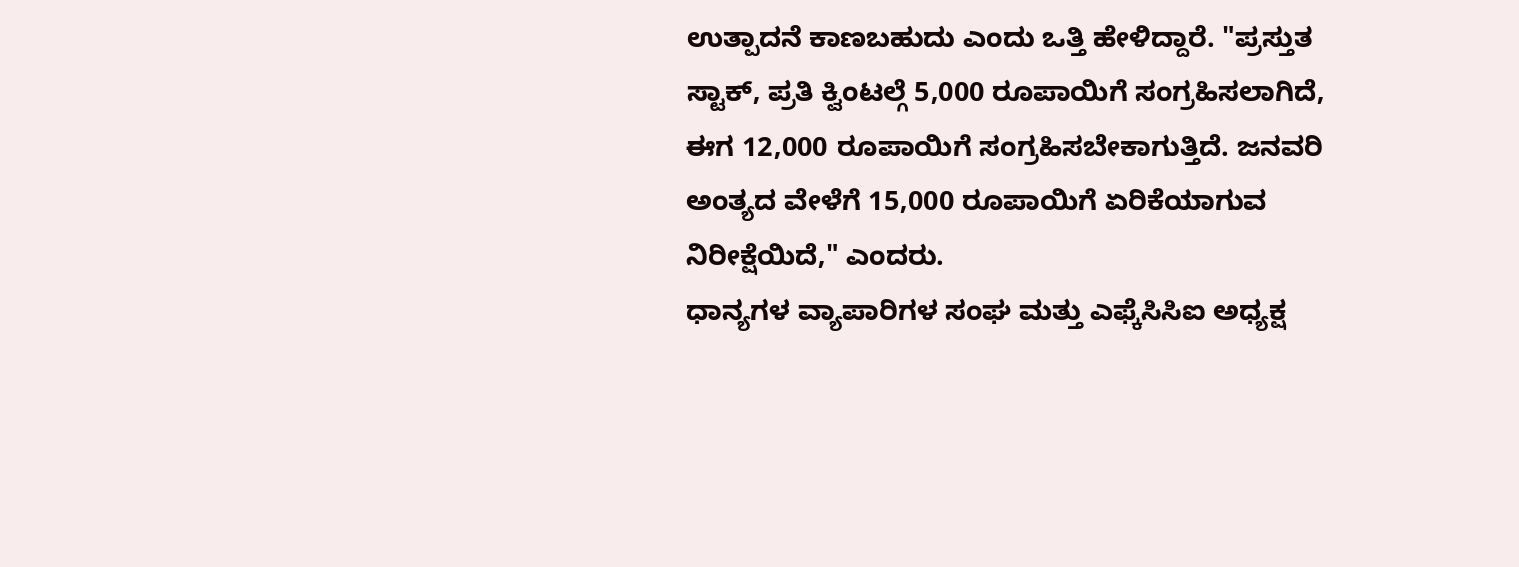ಉತ್ಪಾದನೆ ಕಾಣಬಹುದು ಎಂದು ಒತ್ತಿ ಹೇಳಿದ್ದಾರೆ. "ಪ್ರಸ್ತುತ ಸ್ಟಾಕ್, ಪ್ರತಿ ಕ್ವಿಂಟಲ್ಗೆ 5,000 ರೂಪಾಯಿಗೆ ಸಂಗ್ರಹಿಸಲಾಗಿದೆ, ಈಗ 12,000 ರೂಪಾಯಿಗೆ ಸಂಗ್ರಹಿಸಬೇಕಾಗುತ್ತಿದೆ. ಜನವರಿ ಅಂತ್ಯದ ವೇಳೆಗೆ 15,000 ರೂಪಾಯಿಗೆ ಏರಿಕೆಯಾಗುವ ನಿರೀಕ್ಷೆಯಿದೆ," ಎಂದರು.
ಧಾನ್ಯಗಳ ವ್ಯಾಪಾರಿಗಳ ಸಂಘ ಮತ್ತು ಎಫ್ಕೆಸಿಸಿಐ ಅಧ್ಯಕ್ಷ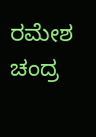ರಮೇಶ ಚಂದ್ರ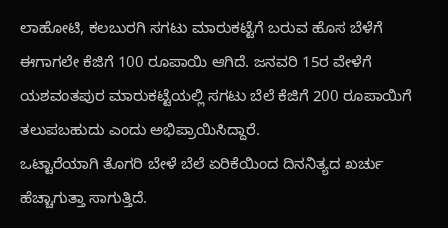ಲಾಹೋಟಿ, ಕಲಬುರಗಿ ಸಗಟು ಮಾರುಕಟ್ಟೆಗೆ ಬರುವ ಹೊಸ ಬೆಳೆಗೆ ಈಗಾಗಲೇ ಕೆಜಿಗೆ 100 ರೂಪಾಯಿ ಆಗಿದೆ. ಜನವರಿ 15ರ ವೇಳೆಗೆ ಯಶವಂತಪುರ ಮಾರುಕಟ್ಟೆಯಲ್ಲಿ ಸಗಟು ಬೆಲೆ ಕೆಜಿಗೆ 200 ರೂಪಾಯಿಗೆ ತಲುಪಬಹುದು ಎಂದು ಅಭಿಪ್ರಾಯಿಸಿದ್ದಾರೆ.
ಒಟ್ಟಾರೆಯಾಗಿ ತೊಗರಿ ಬೇಳೆ ಬೆಲೆ ಏರಿಕೆಯಿಂದ ದಿನನಿತ್ಯದ ಖರ್ಚು ಹೆಚ್ಚಾಗುತ್ತಾ ಸಾಗುತ್ತಿದೆ.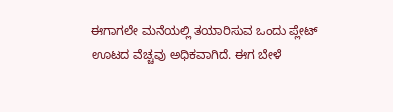ಈಗಾಗಲೇ ಮನೆಯಲ್ಲಿ ತಯಾರಿಸುವ ಒಂದು ಪ್ಲೇಟ್ ಊಟದ ವೆಚ್ಚವು ಅಧಿಕವಾಗಿದೆ. ಈಗ ಬೇಳೆ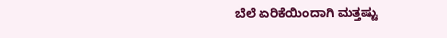ಬೆಲೆ ಏರಿಕೆಯಿಂದಾಗಿ ಮತ್ತಷ್ಟು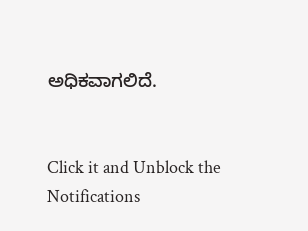ಅಧಿಕವಾಗಲಿದೆ.


Click it and Unblock the Notifications